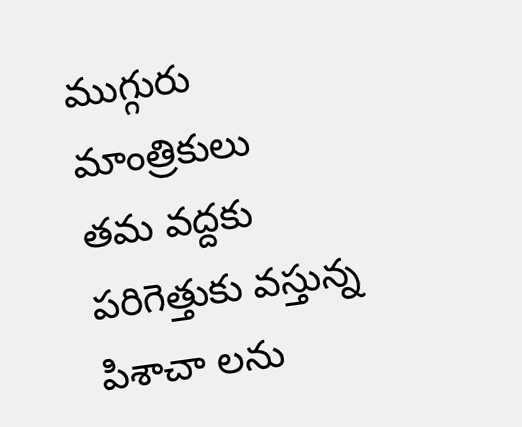ముగ్గురు మాంత్రికులు
తమ వద్దకు పరిగెత్తుకు వస్తున్న పిశాచా లను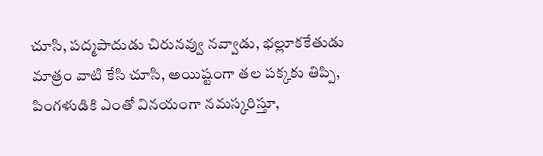చూసి, పద్మపాదుడు చిరునవ్వు నవ్వాడు, భల్లూకకేతుడు మాత్రం వాటి కేసి చూసి, అయిష్టంగా తల పక్కకు తిప్పి, పింగళుడికి ఎంతో వినయంగా నమస్కరిస్తూ,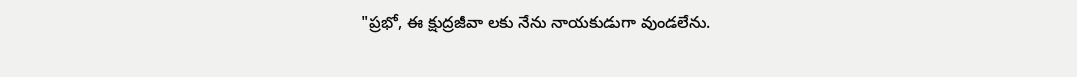"ప్రభో, ఈ క్షుద్రజీవా లకు నేను నాయకుడుగా వుండలేను.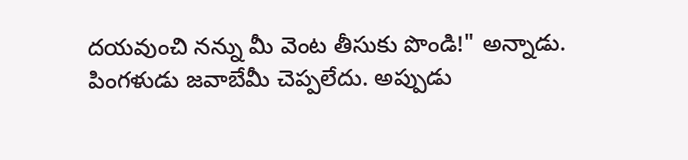దయవుంచి నన్ను మీ వెంట తీసుకు పొండి!" అన్నాడు.
పింగళుడు జవాబేమీ చెప్పలేదు. అప్పుడు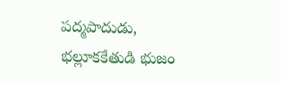పద్మపాదుడు, భల్లూకకేతుడి భుజం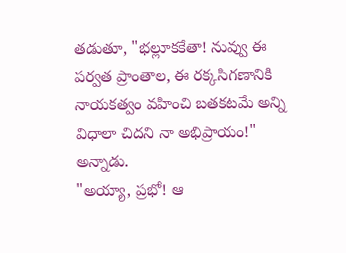తడుతూ, "భల్లూకకేతా! నువ్వు ఈ పర్వత ప్రాంతాల, ఈ రక్కసిగణానికి నాయకత్వం వహించి బతకటమే అన్ని విధాలా చిదని నా అభిప్రాయం!" అన్నాడు.
"అయ్యా, ప్రభో! ఆ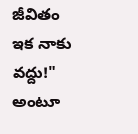జీవితం ఇక నాకు వద్దు!" అంటూ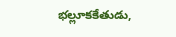భల్లూకకేతుడు,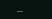...